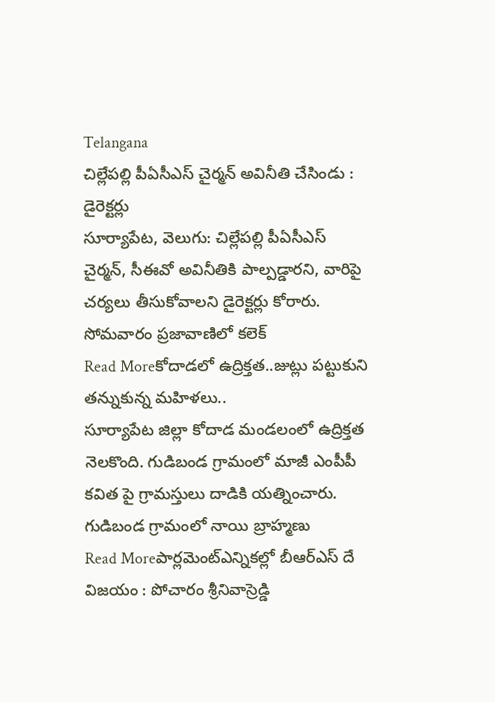Telangana
చిల్లేపల్లి పీఏసీఎస్ చైర్మన్ అవినీతి చేసిండు : డైరెక్టర్లు
సూర్యాపేట, వెలుగు: చిల్లేపల్లి పీఏసీఎస్ చైర్మన్, సీఈవో అవినీతికి పాల్పడ్డారని, వారిపై చర్యలు తీసుకోవాలని డైరెక్టర్లు కోరారు. సోమవారం ప్రజావాణిలో కలెక్
Read Moreకోదాడలో ఉద్రిక్తత..జుట్లు పట్టుకుని తన్నుకున్న మహిళలు..
సూర్యాపేట జిల్లా కోదాడ మండలంలో ఉద్రిక్తత నెలకొంది. గుడిబండ గ్రామంలో మాజీ ఎంపీపీ కవిత పై గ్రామస్తులు దాడికి యత్నించారు. గుడిబండ గ్రామంలో నాయి బ్రాహ్మణు
Read Moreపార్లమెంట్ఎన్నికల్లో బీఆర్ఎస్ దే విజయం : పోచారం శ్రీనివాస్రెడ్డి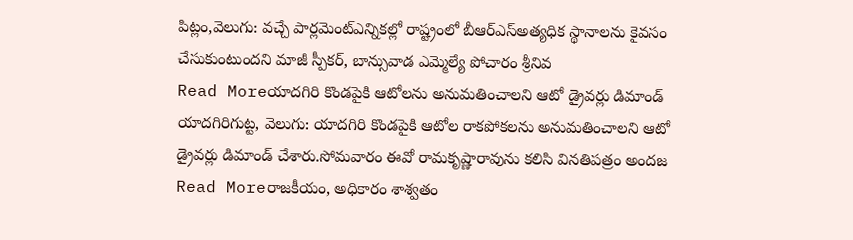పిట్లం,వెలుగు: వచ్చే పార్లమెంట్ఎన్నికల్లో రాష్ట్రంలో బీఆర్ఎస్అత్యధిక స్థానాలను కైవసం చేసుకుంటుందని మాజీ స్పీకర్, బాన్సువాడ ఎమ్మెల్యే పోచారం శ్రీనివ
Read Moreయాదగిరి కొండపైకి ఆటోలను అనుమతించాలని ఆటో డ్రైవర్లు డిమాండ్
యాదగిరిగుట్ట, వెలుగు: యాదగిరి కొండపైకి ఆటోల రాకపోకలను అనుమతించాలని ఆటో డ్రైవర్లు డిమాండ్ చేశారు.సోమవారం ఈవో రామకృష్ణారావును కలిసి వినతిపత్రం అందజ
Read Moreరాజకీయం, అధికారం శాశ్వతం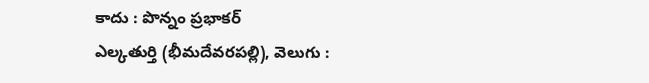కాదు : పొన్నం ప్రభాకర్
ఎల్కతుర్తి (భీమదేవరపల్లి), వెలుగు :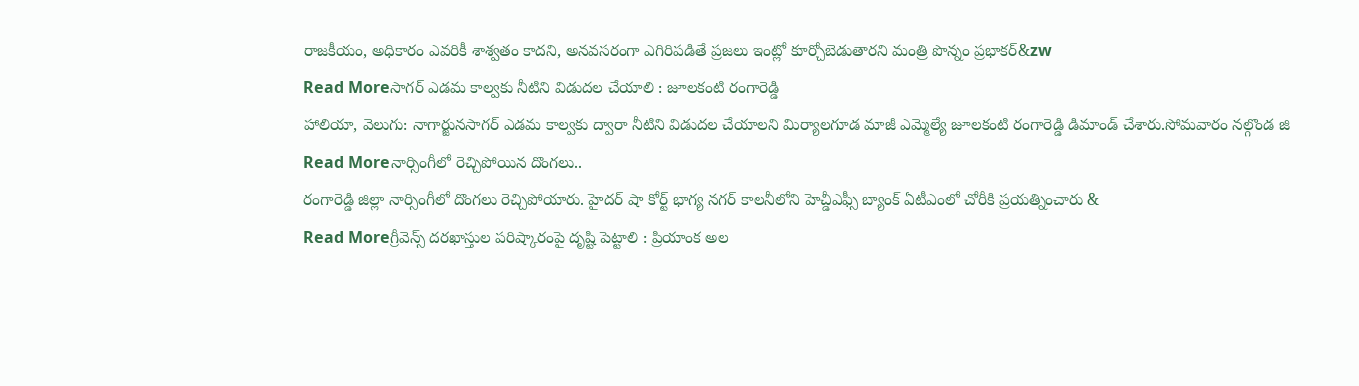రాజకీయం, అధికారం ఎవరికీ శాశ్వతం కాదని, అనవసరంగా ఎగిరిపడితే ప్రజలు ఇంట్లో కూర్చోబెడుతారని మంత్రి పొన్నం ప్రభాకర్&zw
Read Moreసాగర్ ఎడమ కాల్వకు నీటిని విడుదల చేయాలి : జూలకంటి రంగారెడ్డి
హాలియా, వెలుగు: నాగార్జునసాగర్ ఎడమ కాల్వకు ద్వారా నీటిని విడుదల చేయాలని మిర్యాలగూడ మాజీ ఎమ్మెల్యే జూలకంటి రంగారెడ్డి డిమాండ్ చేశారు.సోమవారం నల్గొండ జి
Read Moreనార్సింగీలో రెచ్చిపోయిన దొంగలు..
రంగారెడ్డి జిల్లా నార్సింగీలో దొంగలు రెచ్చిపోయారు. హైదర్ షా కోర్ట్ భాగ్య నగర్ కాలనీలోని హెచ్డీఎఫ్సీ బ్యాంక్ ఏటీఎంలో చోరీకి ప్రయత్నించారు &
Read Moreగ్రీవెన్స్ దరఖాస్తుల పరిష్కారంపై దృష్టి పెట్టాలి : ప్రియాంక అల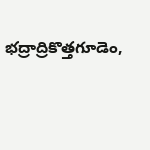భద్రాద్రికొత్తగూడెం,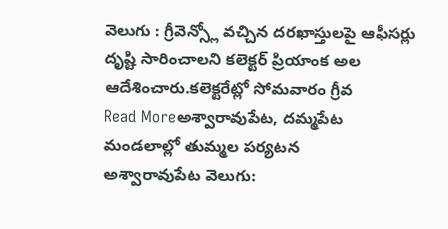వెలుగు : గ్రీవెన్స్లో వచ్చిన దరఖాస్తులపై ఆఫీసర్లు దృష్టి సారించాలని కలెక్టర్ ప్రియాంక అల ఆదేశించారు.కలెక్టరేట్లో సోమవారం గ్రీవ
Read Moreఅశ్వారావుపేట, దమ్మపేట మండలాల్లో తుమ్మల పర్యటన
అశ్వారావుపేట వెలుగు: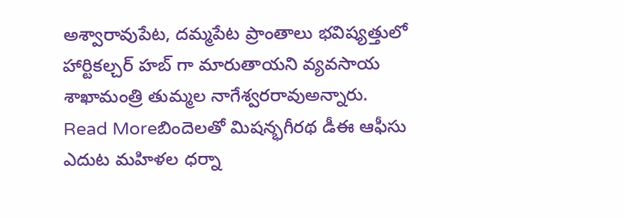అశ్వారావుపేట, దమ్మపేట ప్రాంతాలు భవిష్యత్తులో హార్టికల్చర్ హబ్ గా మారుతాయని వ్యవసాయ శాఖామంత్రి తుమ్మల నాగేశ్వరరావుఅన్నారు.
Read Moreబిందెలతో మిషన్భగీరథ డీఈ ఆఫీసు ఎదుట మహిళల ధర్నా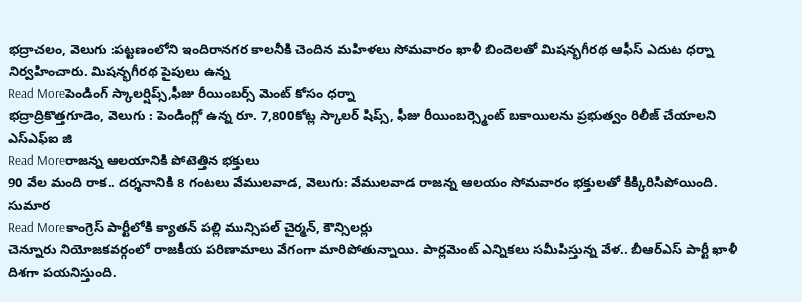భద్రాచలం, వెలుగు :పట్టణంలోని ఇందిరానగర కాలనీకి చెందిన మహిళలు సోమవారం ఖాళీ బిందెలతో మిషన్భగీరథ ఆఫీస్ ఎదుట ధర్నా నిర్వహించారు. మిషన్భగీరథ పైపులు ఉన్న
Read Moreపెండింగ్ స్కాలర్షిప్స్,ఫీజు రీయింబర్స్ మెంట్ కోసం ధర్నా
భద్రాద్రికొత్తగూడెం, వెలుగు : పెండింగ్లో ఉన్న రూ. 7,800కోట్ల స్కాలర్ షిప్స్, ఫీజు రీయింబర్స్మెంట్ బకాయిలను ప్రభుత్వం రిలీజ్ చేయాలని ఎస్ఎఫ్ఐ జి
Read Moreరాజన్న ఆలయానికి పోటెత్తిన భక్తులు
90 వేల మంది రాక.. దర్శనానికి 8 గంటలు వేములవాడ, వెలుగు: వేములవాడ రాజన్న ఆలయం సోమవారం భక్తులతో కిక్కిరిసిపోయింది. సుమార
Read Moreకాంగ్రెస్ పార్టీలోకి క్యాతన్ పల్లి మున్సిపల్ చైర్మన్, కౌన్సిలర్లు
చెన్నూరు నియోజకవర్గంలో రాజకీయ పరిణామాలు వేగంగా మారిపోతున్నాయి. పార్లమెంట్ ఎన్నికలు సమీపిస్తున్న వేళ.. బీఆర్ఎస్ పార్టీ ఖాళీ దిశగా పయనిస్తుంది.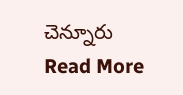చెన్నూరు
Read More